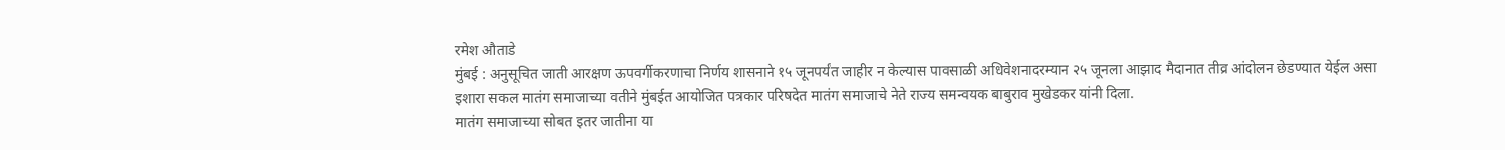रमेश औताडे
मुंबई : अनुसूचित जाती आरक्षण ऊपवर्गीकरणाचा निर्णय शासनाने १५ जूनपर्यंत जाहीर न केल्यास पावसाळी अधिवेशनादरम्यान २५ जूनला आझाद मैदानात तीव्र आंदोलन छेडण्यात येईल असा इशारा सकल मातंग समाजाच्या वतीने मुंबईत आयोजित पत्रकार परिषदेत मातंग समाजाचे नेते राज्य समन्वयक बाबुराव मुखेडकर यांनी दिला.
मातंग समाजाच्या सोबत इतर जातीना या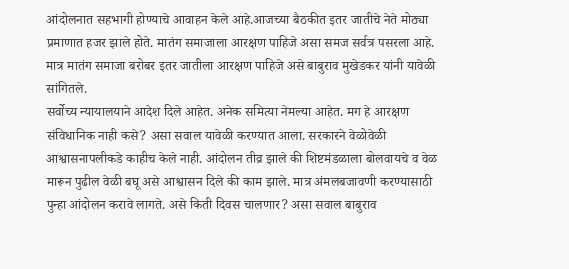आंदोलनात सहभागी होण्याचे आवाहन केले आहे.आजच्या बैठकीत इतर जातीचे नेते मोठ्या प्रमाणात हजर झाले होते. मातंग समाजाला आरक्षण पाहिजे असा समज सर्वत्र पसरला आहे. मात्र मातंग समाजा बरोबर इतर जातीला आरक्षण पाहिजे असे बाबुराव मुखेडकर यांनी यावेळी सांगितले.
सर्वोच्य न्यायालयाने आदेश दिले आहेत. अनेक समित्या नेमल्या आहेत. मग हे आरक्षण संविधानिक नाही कसे? असा सवाल यावेळी करण्यात आला. सरकारने वेळोवेळी आश्वासनापलीकडे काहीच केले नाही. आंदोलन तीव्र झाले की शिष्टमंडळाला बोलवायचे व वेळ मारून पुढील वेळी बघू असे आश्वासन दिले की काम झाले. मात्र अंमलबजावणी करण्यासाठी पुन्हा आंदोलन करावे लागते. असे किती दिवस चालणार? असा सवाल बाबुराव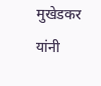मुखेडकर यांनी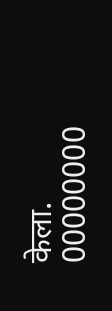केला.
00000000